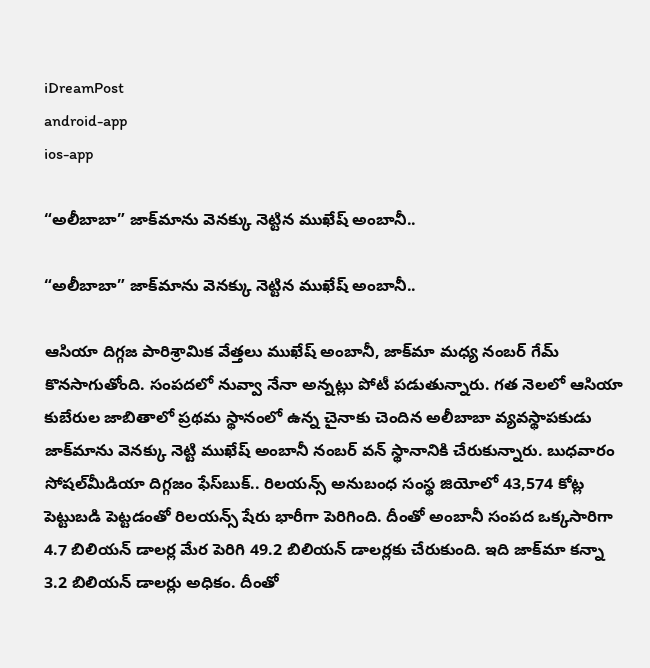iDreamPost
android-app
ios-app

“అలీబాబా” జాక్‌మాను వెనక్కు నెట్టిన ముఖేష్‌ అంబానీ..

“అలీబాబా” జాక్‌మాను వెనక్కు నెట్టిన ముఖేష్‌ అంబానీ..

ఆసియా దిగ్గజ పారిశ్రామిక వేత్తలు ముఖేష్‌ అంబానీ, జాక్‌మా మధ్య నంబర్‌ గేమ్‌ కొనసాగుతోంది. సంపదలో నువ్వా నేనా అన్నట్లు పోటీ పడుతున్నారు. గత నెలలో ఆసియా కుబేరుల జాబితాలో ప్రథమ స్థానంలో ఉన్న చైనాకు చెందిన అలీబాబా వ్యవస్థాపకుడు జాక్‌మాను వెనక్కు నెట్టి ముఖేష్‌ అంబానీ నంబర్‌ వన్‌ స్థానానికి చేరుకున్నారు. బుధవారం సోషల్‌మీడియా దిగ్గజం ఫేస్‌బుక్‌.. రిలయన్స్‌ అనుబంధ సంస్థ జియోలో 43,574 కోట్ల పెట్టుబడి పెట్టడంతో రిలయన్స్‌ షేరు భారీగా పెరిగింది. దీంతో అంబానీ సంపద ఒక్కసారిగా 4.7 బిలియన్‌ డాలర్ల మేర పెరిగి 49.2 బిలియన్‌ డాలర్లకు చేరుకుంది. ఇది జాక్‌మా కన్నా 3.2 బిలియన్‌ డాలర్లు అధికం. దీంతో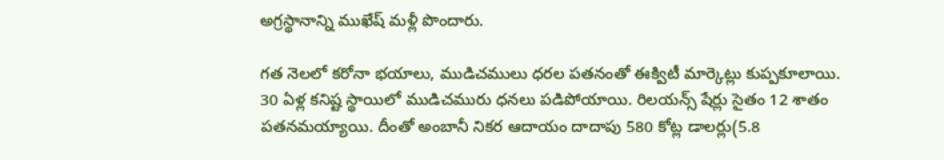అగ్రస్థానాన్ని ముఖేష్‌ మళ్లీ పొందారు.

గత నెలలో కరోనా భయాలు, ముడిచములు ధరల పతనంతో ఈక్విటీ మార్కెట్లు కుప్పకూలాయి. 30 ఏళ్ల కనిష్ట స్థాయిలో ముడిచమురు ధనలు పడిపోయాయి. రిలయన్స్‌ షేర్లు సైతం 12 శాతం పతనమయ్యాయి. దీంతో అంబానీ నికర ఆదాయం దాదాపు 580 కోట్ల డాలర్లు(5.8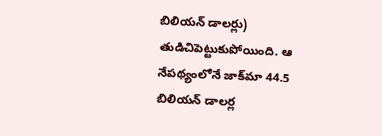బిలియన్‌ డాలర్లు) తుడిచిపెట్టుకుపోయింది. ఆ నేపథ్యంలోనే జాక్‌మా 44.5 బిలియన్‌ డాలర్ల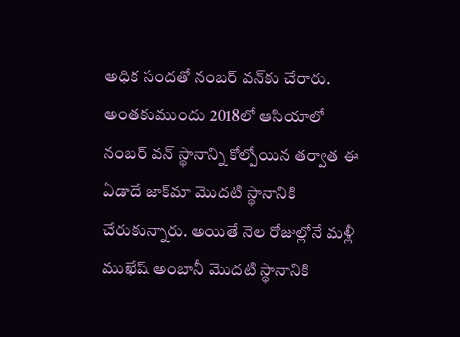అధిక సందతో నంబర్‌ వన్‌కు చేరారు. అంతకుముందు 2018లో ఆసియాలో నంబర్‌ వన్‌ స్థానాన్ని కోల్పోయిన తర్వాత ఈ ఏడాదే జాక్‌మా మొదటి స్థానానికి చేరుకున్నారు. అయితే నెల రోజుల్లోనే మళ్లీ ముఖేష్‌ అంబానీ మొదటి స్థానానికి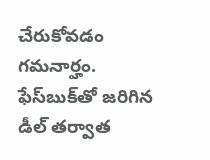చేరుకోవడం గమనార్హం. ఫేస్‌బుక్‌తో జరిగిన డీల్‌ తర్వాత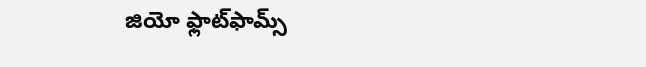జియో ఫ్లాట్‌ఫామ్స్‌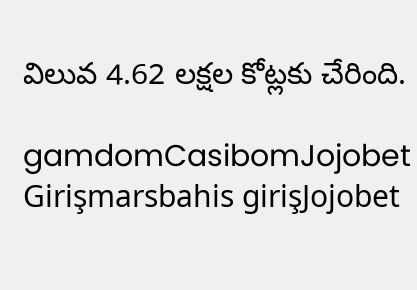విలువ 4.62 లక్షల కోట్లకు చేరింది.

gamdomCasibomJojobet Girişmarsbahis girişJojobet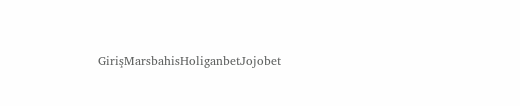GirişMarsbahisHoliganbetJojobet